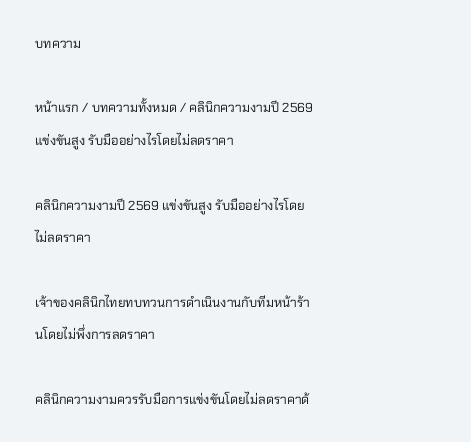บทความ

หน้าแรก / บทความทั้งหมด / คลินิกความงามปี 2569 แข่งขันสูง รับมืออย่างไรโดยไม่ลดราคา

คลินิกความงามปี 2569 แข่งขันสูง รับมืออย่างไรโดยไม่ลดราคา

เจ้าของคลินิกไทยทบทวนการดำเนินงานกับทีมหน้าร้านโดยไม่พึ่งการลดราคา

คลินิกความงามควรรับมือการแข่งขันโดยไม่ลดราคาด้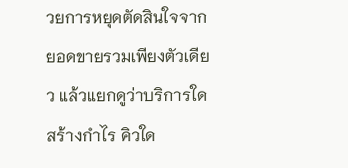วยการหยุดตัดสินใจจากยอดขายรวมเพียงตัวเดียว แล้วแยกดูว่าบริการใดสร้างกำไร คิวใด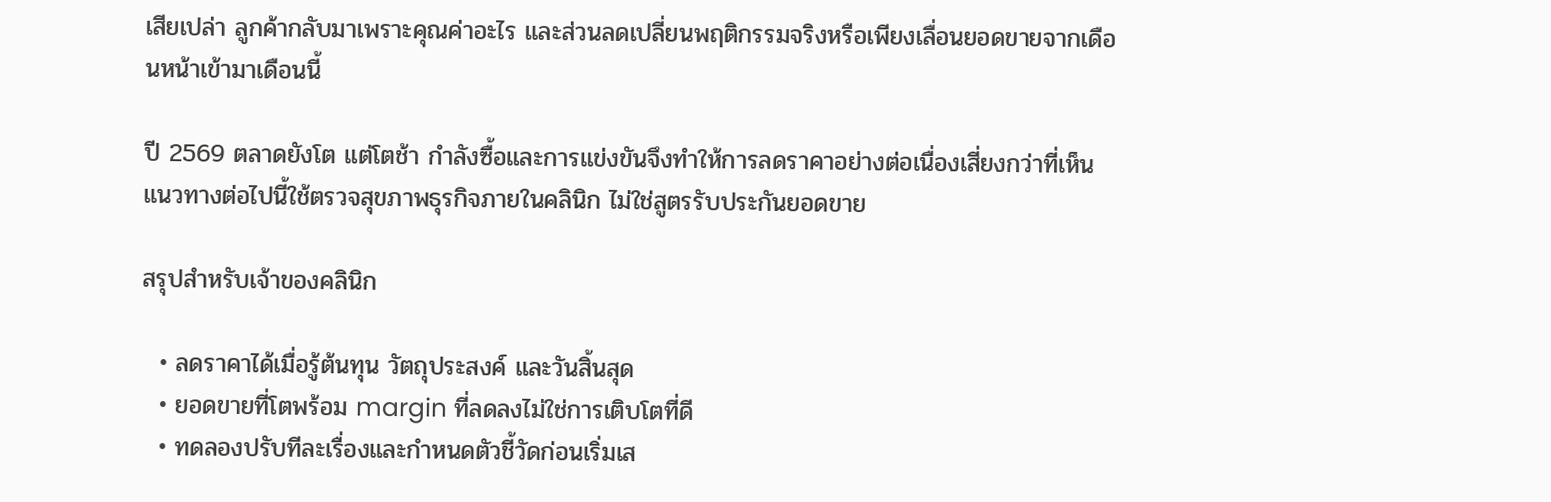เสียเปล่า ลูกค้ากลับมาเพราะคุณค่าอะไร และส่วนลดเปลี่ยนพฤติกรรมจริงหรือเพียงเลื่อนยอดขายจากเดือนหน้าเข้ามาเดือนนี้

ปี 2569 ตลาดยังโต แต่โตช้า กำลังซื้อและการแข่งขันจึงทำให้การลดราคาอย่างต่อเนื่องเสี่ยงกว่าที่เห็น แนวทางต่อไปนี้ใช้ตรวจสุขภาพธุรกิจภายในคลินิก ไม่ใช่สูตรรับประกันยอดขาย

สรุปสำหรับเจ้าของคลินิก

  • ลดราคาได้เมื่อรู้ต้นทุน วัตถุประสงค์ และวันสิ้นสุด
  • ยอดขายที่โตพร้อม margin ที่ลดลงไม่ใช่การเติบโตที่ดี
  • ทดลองปรับทีละเรื่องและกำหนดตัวชี้วัดก่อนเริ่มเส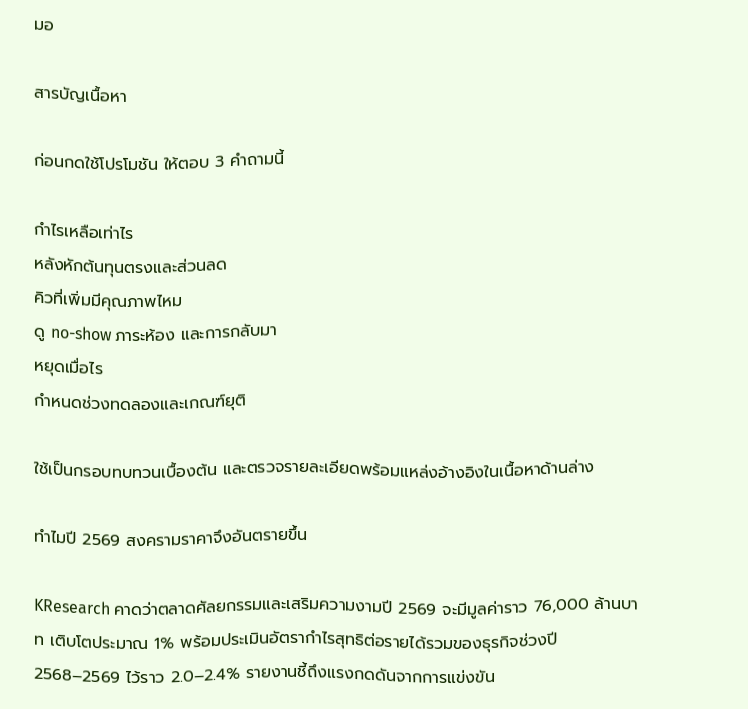มอ

สารบัญเนื้อหา

ก่อนกดใช้โปรโมชัน ให้ตอบ 3 คำถามนี้

กำไรเหลือเท่าไร
หลังหักต้นทุนตรงและส่วนลด
คิวที่เพิ่มมีคุณภาพไหม
ดู no-show ภาระห้อง และการกลับมา
หยุดเมื่อไร
กำหนดช่วงทดลองและเกณฑ์ยุติ

ใช้เป็นกรอบทบทวนเบื้องต้น และตรวจรายละเอียดพร้อมแหล่งอ้างอิงในเนื้อหาด้านล่าง

ทำไมปี 2569 สงครามราคาจึงอันตรายขึ้น

KResearch คาดว่าตลาดศัลยกรรมและเสริมความงามปี 2569 จะมีมูลค่าราว 76,000 ล้านบาท เติบโตประมาณ 1% พร้อมประเมินอัตรากำไรสุทธิต่อรายได้รวมของธุรกิจช่วงปี 2568–2569 ไว้ราว 2.0–2.4% รายงานชี้ถึงแรงกดดันจากการแข่งขัน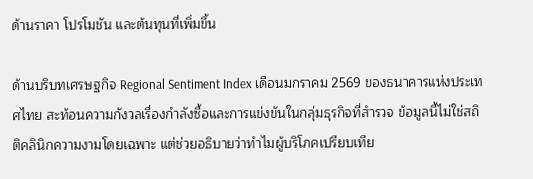ด้านราคา โปรโมชัน และต้นทุนที่เพิ่มขึ้น

ด้านบริบทเศรษฐกิจ Regional Sentiment Index เดือนมกราคม 2569 ของธนาคารแห่งประเทศไทย สะท้อนความกังวลเรื่องกำลังซื้อและการแข่งขันในกลุ่มธุรกิจที่สำรวจ ข้อมูลนี้ไม่ใช่สถิติคลินิกความงามโดยเฉพาะ แต่ช่วยอธิบายว่าทำไมผู้บริโภคเปรียบเทีย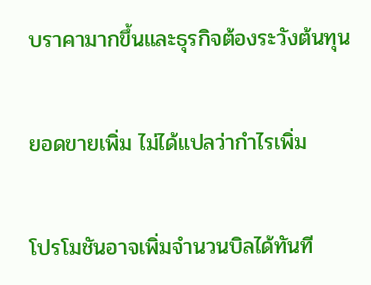บราคามากขึ้นและธุรกิจต้องระวังต้นทุน

ยอดขายเพิ่ม ไม่ได้แปลว่ากำไรเพิ่ม

โปรโมชันอาจเพิ่มจำนวนบิลได้ทันที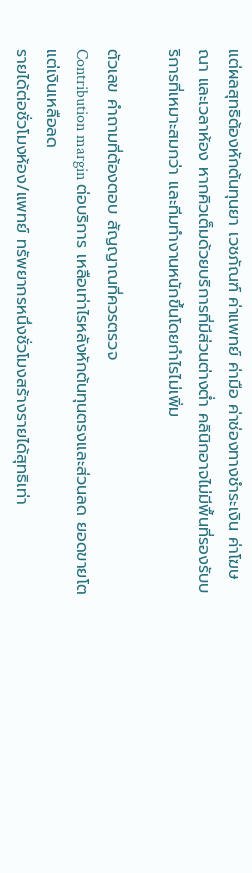แต่ผลสุทธิต้องหักต้นทุนยา เวชภัณฑ์ ค่าแพทย์ ค่ามือ ค่าช่องทางชำระเงิน ค่าโฆษณา และเวลาห้อง หากคิวเต็มด้วยบริการที่มีส่วนต่างต่ำ คลินิกอาจไม่มีพื้นที่รองรับบริการที่เหมาะสมกว่า และทีมทำงานหนักขึ้นโดยกำไรไม่เพิ่ม

ตัวเลข คำถามที่ต้องตอบ สัญญาณที่ควรตรวจ
Contribution margin ต่อบริการ เหลือเท่าไรหลังหักต้นทุนตรงและส่วนลด ยอดขายโตแต่เงินเหลือลด
รายได้ต่อชั่วโมงห้อง/แพทย์ ทรัพยากรหนึ่งชั่วโมงสร้างรายได้สุทธิเท่า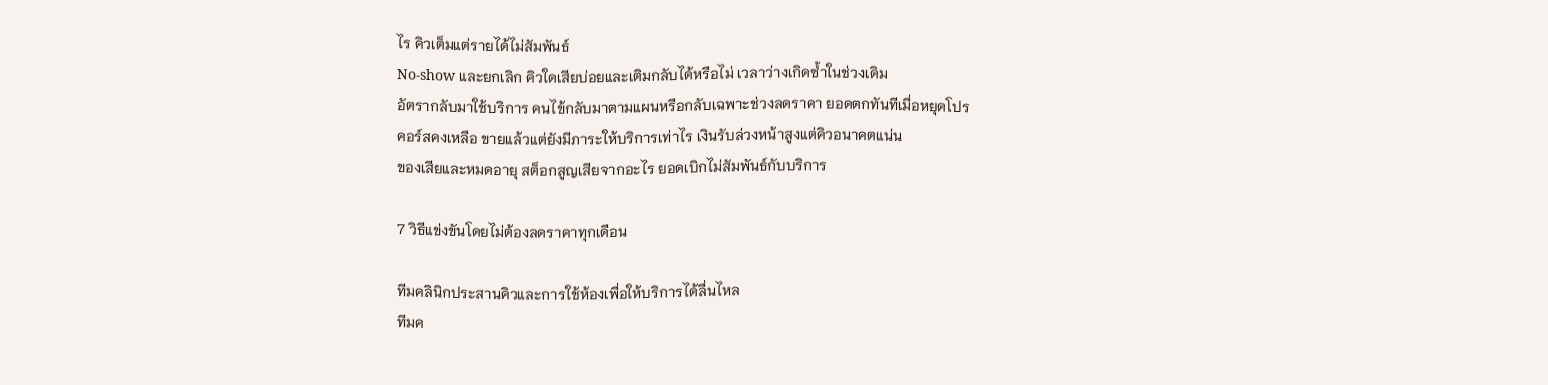ไร คิวเต็มแต่รายได้ไม่สัมพันธ์
No-show และยกเลิก คิวใดเสียบ่อยและเติมกลับได้หรือไม่ เวลาว่างเกิดซ้ำในช่วงเดิม
อัตรากลับมาใช้บริการ คนไข้กลับมาตามแผนหรือกลับเฉพาะช่วงลดราคา ยอดตกทันทีเมื่อหยุดโปร
คอร์สคงเหลือ ขายแล้วแต่ยังมีภาระให้บริการเท่าไร เงินรับล่วงหน้าสูงแต่คิวอนาคตแน่น
ของเสียและหมดอายุ สต็อกสูญเสียจากอะไร ยอดเบิกไม่สัมพันธ์กับบริการ

7 วิธีแข่งขันโดยไม่ต้องลดราคาทุกเดือน

ทีมคลินิกประสานคิวและการใช้ห้องเพื่อให้บริการได้ลื่นไหล
ทีมค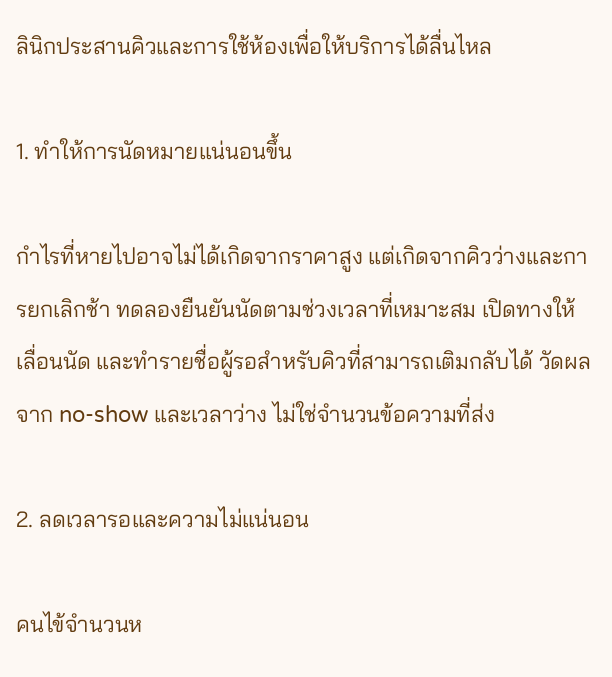ลินิกประสานคิวและการใช้ห้องเพื่อให้บริการได้ลื่นไหล

1. ทำให้การนัดหมายแน่นอนขึ้น

กำไรที่หายไปอาจไม่ได้เกิดจากราคาสูง แต่เกิดจากคิวว่างและการยกเลิกช้า ทดลองยืนยันนัดตามช่วงเวลาที่เหมาะสม เปิดทางให้เลื่อนนัด และทำรายชื่อผู้รอสำหรับคิวที่สามารถเติมกลับได้ วัดผลจาก no-show และเวลาว่าง ไม่ใช่จำนวนข้อความที่ส่ง

2. ลดเวลารอและความไม่แน่นอน

คนไข้จำนวนห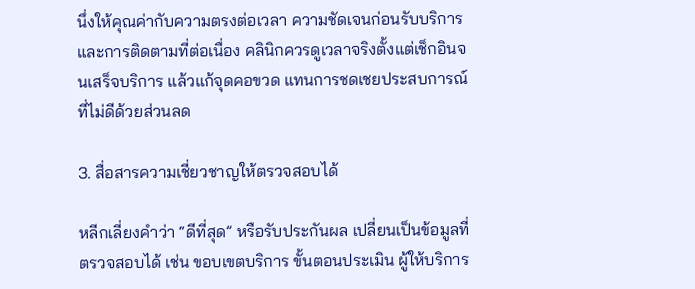นึ่งให้คุณค่ากับความตรงต่อเวลา ความชัดเจนก่อนรับบริการ และการติดตามที่ต่อเนื่อง คลินิกควรดูเวลาจริงตั้งแต่เช็กอินจนเสร็จบริการ แล้วแก้จุดคอขวด แทนการชดเชยประสบการณ์ที่ไม่ดีด้วยส่วนลด

3. สื่อสารความเชี่ยวชาญให้ตรวจสอบได้

หลีกเลี่ยงคำว่า “ดีที่สุด” หรือรับประกันผล เปลี่ยนเป็นข้อมูลที่ตรวจสอบได้ เช่น ขอบเขตบริการ ขั้นตอนประเมิน ผู้ให้บริการ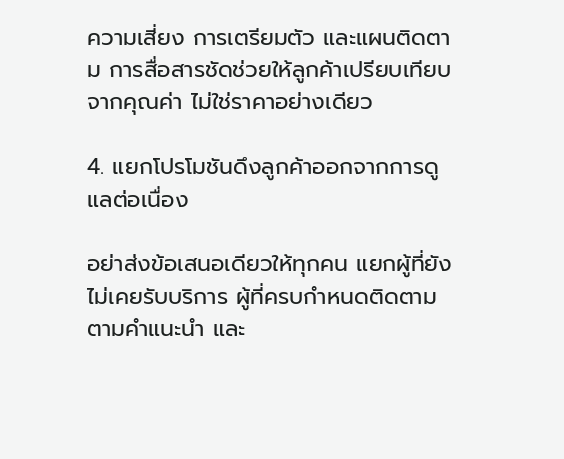ความเสี่ยง การเตรียมตัว และแผนติดตาม การสื่อสารชัดช่วยให้ลูกค้าเปรียบเทียบจากคุณค่า ไม่ใช่ราคาอย่างเดียว

4. แยกโปรโมชันดึงลูกค้าออกจากการดูแลต่อเนื่อง

อย่าส่งข้อเสนอเดียวให้ทุกคน แยกผู้ที่ยังไม่เคยรับบริการ ผู้ที่ครบกำหนดติดตามตามคำแนะนำ และ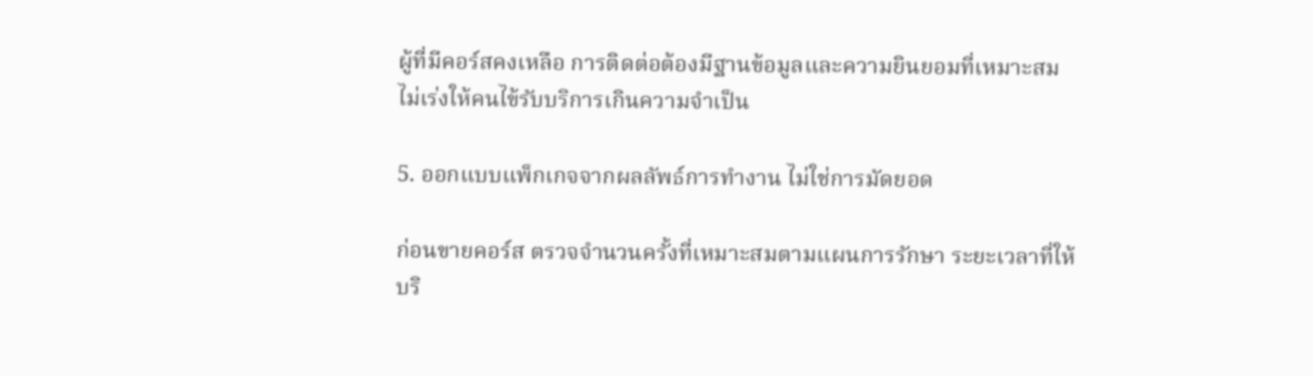ผู้ที่มีคอร์สคงเหลือ การติดต่อต้องมีฐานข้อมูลและความยินยอมที่เหมาะสม ไม่เร่งให้คนไข้รับบริการเกินความจำเป็น

5. ออกแบบแพ็กเกจจากผลลัพธ์การทำงาน ไม่ใช่การมัดยอด

ก่อนขายคอร์ส ตรวจจำนวนครั้งที่เหมาะสมตามแผนการรักษา ระยะเวลาที่ให้บริ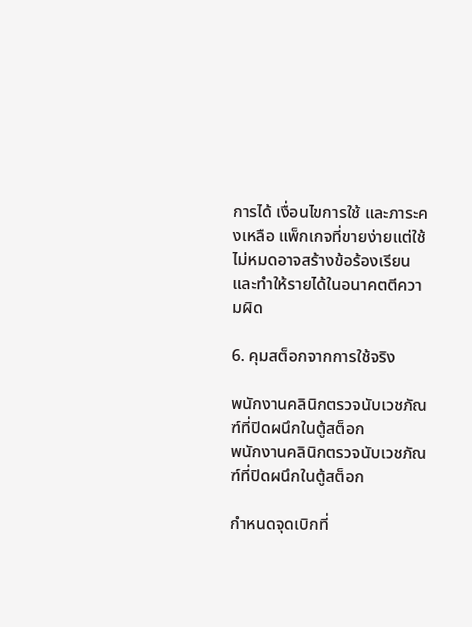การได้ เงื่อนไขการใช้ และภาระคงเหลือ แพ็กเกจที่ขายง่ายแต่ใช้ไม่หมดอาจสร้างข้อร้องเรียนและทำให้รายได้ในอนาคตตีความผิด

6. คุมสต็อกจากการใช้จริง

พนักงานคลินิกตรวจนับเวชภัณฑ์ที่ปิดผนึกในตู้สต็อก
พนักงานคลินิกตรวจนับเวชภัณฑ์ที่ปิดผนึกในตู้สต็อก

กำหนดจุดเบิกที่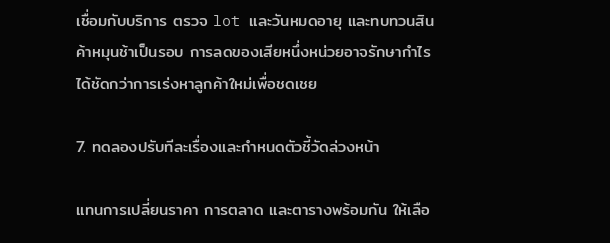เชื่อมกับบริการ ตรวจ lot และวันหมดอายุ และทบทวนสินค้าหมุนช้าเป็นรอบ การลดของเสียหนึ่งหน่วยอาจรักษากำไรได้ชัดกว่าการเร่งหาลูกค้าใหม่เพื่อชดเชย

7. ทดลองปรับทีละเรื่องและกำหนดตัวชี้วัดล่วงหน้า

แทนการเปลี่ยนราคา การตลาด และตารางพร้อมกัน ให้เลือ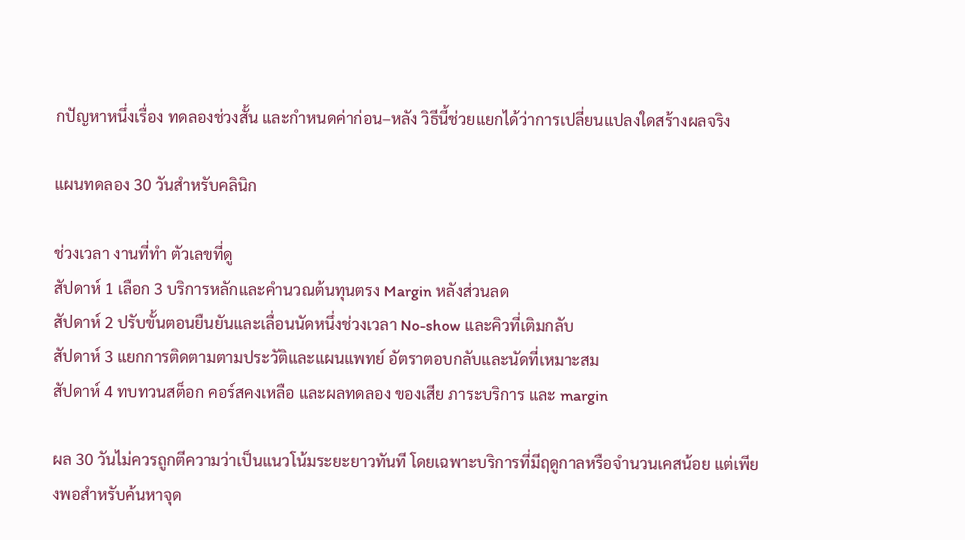กปัญหาหนึ่งเรื่อง ทดลองช่วงสั้น และกำหนดค่าก่อน–หลัง วิธีนี้ช่วยแยกได้ว่าการเปลี่ยนแปลงใดสร้างผลจริง

แผนทดลอง 30 วันสำหรับคลินิก

ช่วงเวลา งานที่ทำ ตัวเลขที่ดู
สัปดาห์ 1 เลือก 3 บริการหลักและคำนวณต้นทุนตรง Margin หลังส่วนลด
สัปดาห์ 2 ปรับขั้นตอนยืนยันและเลื่อนนัดหนึ่งช่วงเวลา No-show และคิวที่เติมกลับ
สัปดาห์ 3 แยกการติดตามตามประวัติและแผนแพทย์ อัตราตอบกลับและนัดที่เหมาะสม
สัปดาห์ 4 ทบทวนสต็อก คอร์สคงเหลือ และผลทดลอง ของเสีย ภาระบริการ และ margin

ผล 30 วันไม่ควรถูกตีความว่าเป็นแนวโน้มระยะยาวทันที โดยเฉพาะบริการที่มีฤดูกาลหรือจำนวนเคสน้อย แต่เพียงพอสำหรับค้นหาจุด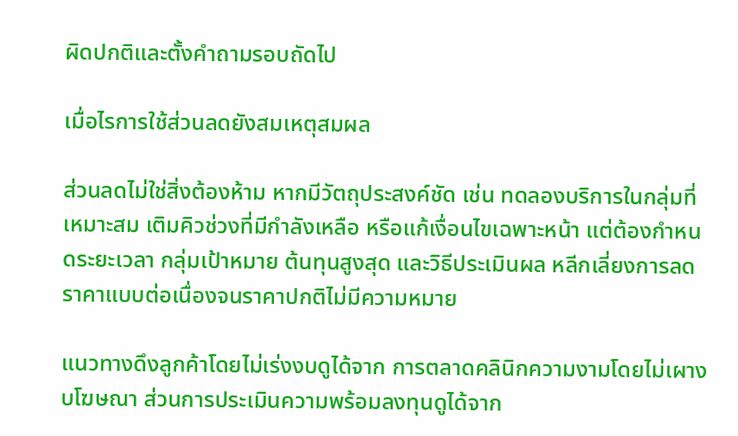ผิดปกติและตั้งคำถามรอบถัดไป

เมื่อไรการใช้ส่วนลดยังสมเหตุสมผล

ส่วนลดไม่ใช่สิ่งต้องห้าม หากมีวัตถุประสงค์ชัด เช่น ทดลองบริการในกลุ่มที่เหมาะสม เติมคิวช่วงที่มีกำลังเหลือ หรือแก้เงื่อนไขเฉพาะหน้า แต่ต้องกำหนดระยะเวลา กลุ่มเป้าหมาย ต้นทุนสูงสุด และวิธีประเมินผล หลีกเลี่ยงการลดราคาแบบต่อเนื่องจนราคาปกติไม่มีความหมาย

แนวทางดึงลูกค้าโดยไม่เร่งงบดูได้จาก การตลาดคลินิกความงามโดยไม่เผางบโฆษณา ส่วนการประเมินความพร้อมลงทุนดูได้จาก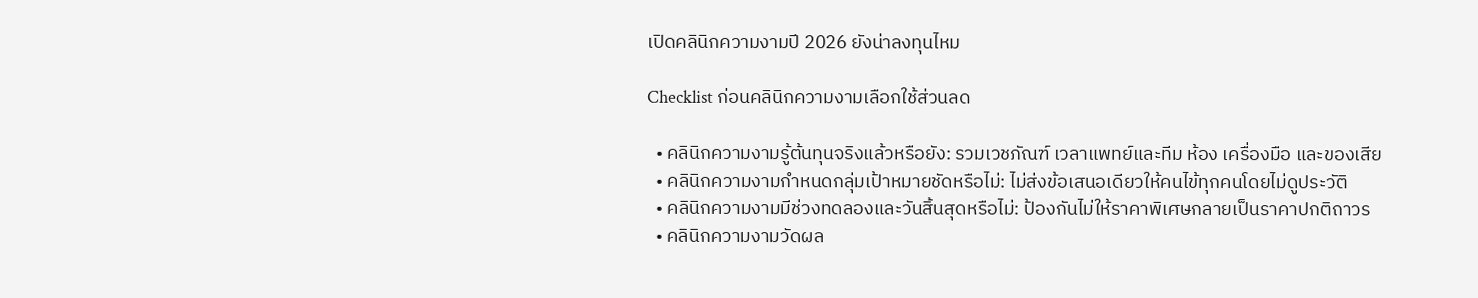เปิดคลินิกความงามปี 2026 ยังน่าลงทุนไหม

Checklist ก่อนคลินิกความงามเลือกใช้ส่วนลด

  • คลินิกความงามรู้ต้นทุนจริงแล้วหรือยัง: รวมเวชภัณฑ์ เวลาแพทย์และทีม ห้อง เครื่องมือ และของเสีย
  • คลินิกความงามกำหนดกลุ่มเป้าหมายชัดหรือไม่: ไม่ส่งข้อเสนอเดียวให้คนไข้ทุกคนโดยไม่ดูประวัติ
  • คลินิกความงามมีช่วงทดลองและวันสิ้นสุดหรือไม่: ป้องกันไม่ให้ราคาพิเศษกลายเป็นราคาปกติถาวร
  • คลินิกความงามวัดผล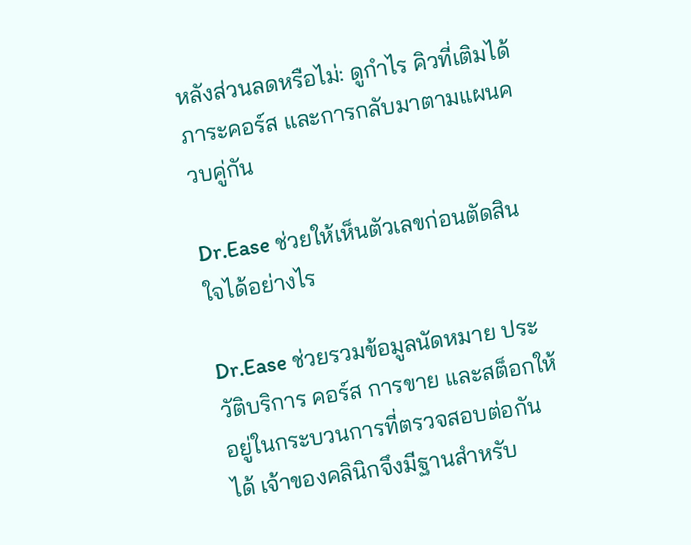หลังส่วนลดหรือไม่: ดูกำไร คิวที่เติมได้ ภาระคอร์ส และการกลับมาตามแผนควบคู่กัน

Dr.Ease ช่วยให้เห็นตัวเลขก่อนตัดสินใจได้อย่างไร

Dr.Ease ช่วยรวมข้อมูลนัดหมาย ประวัติบริการ คอร์ส การขาย และสต็อกให้อยู่ในกระบวนการที่ตรวจสอบต่อกันได้ เจ้าของคลินิกจึงมีฐานสำหรับ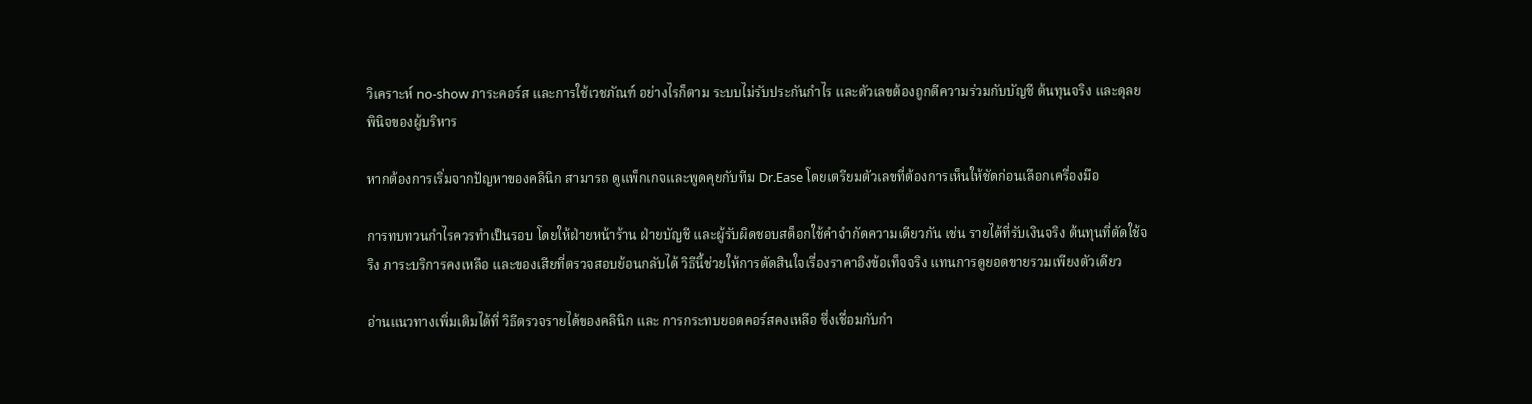วิเคราะห์ no-show ภาระคอร์ส และการใช้เวชภัณฑ์ อย่างไรก็ตาม ระบบไม่รับประกันกำไร และตัวเลขต้องถูกตีความร่วมกับบัญชี ต้นทุนจริง และดุลยพินิจของผู้บริหาร

หากต้องการเริ่มจากปัญหาของคลินิก สามารถ ดูแพ็กเกจและพูดคุยกับทีม Dr.Ease โดยเตรียมตัวเลขที่ต้องการเห็นให้ชัดก่อนเลือกเครื่องมือ

การทบทวนกำไรควรทำเป็นรอบ โดยให้ฝ่ายหน้าร้าน ฝ่ายบัญชี และผู้รับผิดชอบสต็อกใช้คำจำกัดความเดียวกัน เช่น รายได้ที่รับเงินจริง ต้นทุนที่ตัดใช้จริง ภาระบริการคงเหลือ และของเสียที่ตรวจสอบย้อนกลับได้ วิธีนี้ช่วยให้การตัดสินใจเรื่องราคาอิงข้อเท็จจริง แทนการดูยอดขายรวมเพียงตัวเดียว

อ่านแนวทางเพิ่มเติมได้ที่ วิธีตรวจรายได้ของคลินิก และ การกระทบยอดคอร์สคงเหลือ ซึ่งเชื่อมกับกำ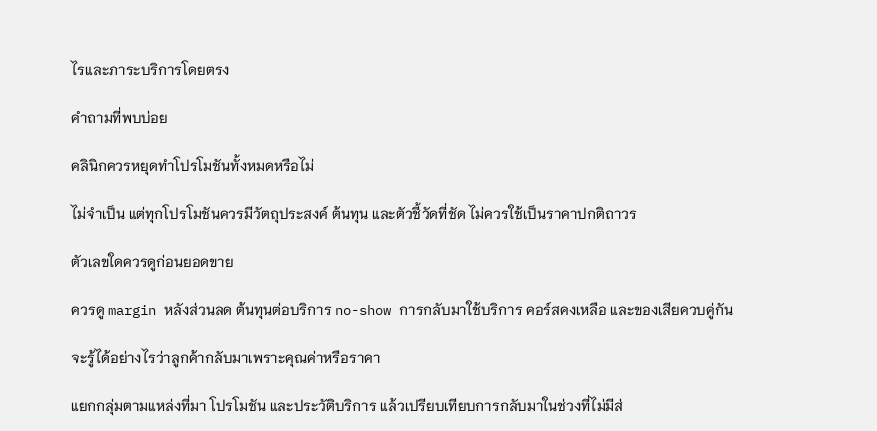ไรและภาระบริการโดยตรง

คำถามที่พบบ่อย

คลินิกควรหยุดทำโปรโมชันทั้งหมดหรือไม่

ไม่จำเป็น แต่ทุกโปรโมชันควรมีวัตถุประสงค์ ต้นทุน และตัวชี้วัดที่ชัด ไม่ควรใช้เป็นราคาปกติถาวร

ตัวเลขใดควรดูก่อนยอดขาย

ควรดู margin หลังส่วนลด ต้นทุนต่อบริการ no-show การกลับมาใช้บริการ คอร์สคงเหลือ และของเสียควบคู่กัน

จะรู้ได้อย่างไรว่าลูกค้ากลับมาเพราะคุณค่าหรือราคา

แยกกลุ่มตามแหล่งที่มา โปรโมชัน และประวัติบริการ แล้วเปรียบเทียบการกลับมาในช่วงที่ไม่มีส่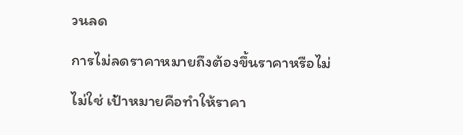วนลด

การไม่ลดราคาหมายถึงต้องขึ้นราคาหรือไม่

ไม่ใช่ เป้าหมายคือทำให้ราคา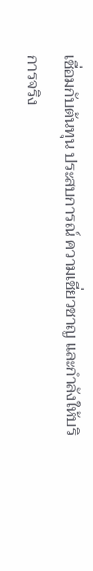เชื่อมกับต้นทุน ประสบการณ์ ความเชี่ยวชาญ และกำลังให้บริการจริง